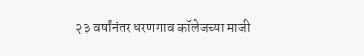२३ वर्षांनंतर धरणगाव कॉलेजच्या माजी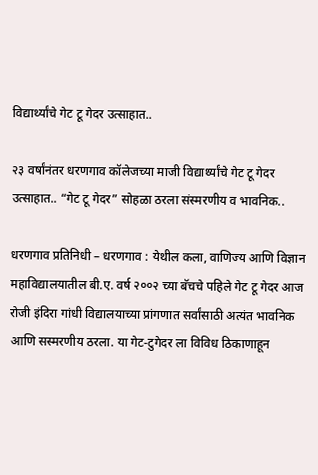विद्यार्थ्यांचे गेट टू गेदर उत्साहात..

२३ वर्षांनंतर धरणगाव कॉलेजच्या माजी विद्यार्थ्यांचे गेट टू गेदर उत्साहात.. “गेट टू गेदर” सोहळा ठरला संस्मरणीय व भावनिक..

धरणगाव प्रतिनिधी – धरणगाव : येथील कला, वाणिज्य आणि विज्ञान महाविद्यालयातील बी.ए. वर्ष २००२ च्या बॅचचे पहिले गेट टू गेदर आज रोजी इंदिरा गांधी विद्यालयाच्या प्रांगणात सर्वांसाठी अत्यंत भावनिक आणि सस्मरणीय ठरला. या गेट-टुगेदर ला विविध ठिकाणाहून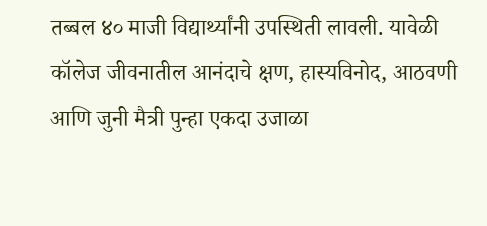तब्बल ४० माजी विद्यार्थ्यांनी उपस्थिती लावली. यावेळी कॉलेज जीवनातील आनंदाचे क्षण, हास्यविनोद, आठवणी आणि जुनी मैत्री पुन्हा एकदा उजाळा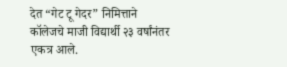देत “गेट टू गेदर” निमित्ताने कॉलेजचे माजी विद्यार्थी २३ वर्षांनंतर एकत्र आले.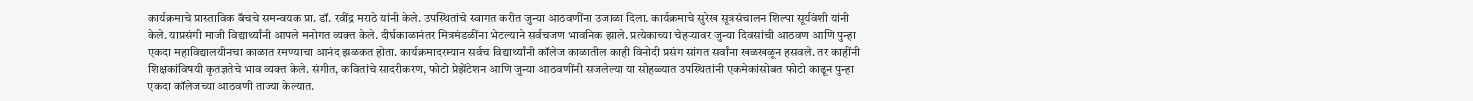कार्यक्रमाचे प्रास्ताविक बॅचचे समन्वयक प्रा. डॉ. रवींद्र मराठे यांनी केले. उपस्थितांचे स्वागत करीत जुन्या आठवणींना उजाळा दिला. कार्यक्रमाचे सुरेख सूत्रसंचालन शिल्पा सूर्यवंशी यांनी केले. याप्रसंगी माजी विद्यार्थ्यांनी आपले मनोगत व्यक्त केले. दीर्घकाळानंतर मित्रमंडळींना भेटल्याने सर्वचजण भावनिक झाले. प्रत्येकाच्या चेहऱ्यावर जुन्या दिवसांची आठवण आणि पुन्हा एकदा महाविद्यालयीनचा काळात रमण्याचा आनंद झळकत होता. कार्यक्रमादरम्यान सर्वच विद्यार्थ्यांनी कॉलेज काळातील काही विनोदी प्रसंग सांगत सर्वांना खळखळून हसवले. तर काहींनी शिक्षकांविषयी कृतज्ञतेचे भाव व्यक्त केले. संगीत, कवितांचे सादरीकरण, फोटो प्रेझेंटेशन आणि जुन्या आठवणींनी सजलेल्या या सोहळ्यात उपस्थितांनी एकमेकांसोबत फोटो काढून पुन्हा एकदा कॉलेजच्या आठवणी ताज्या केल्यात.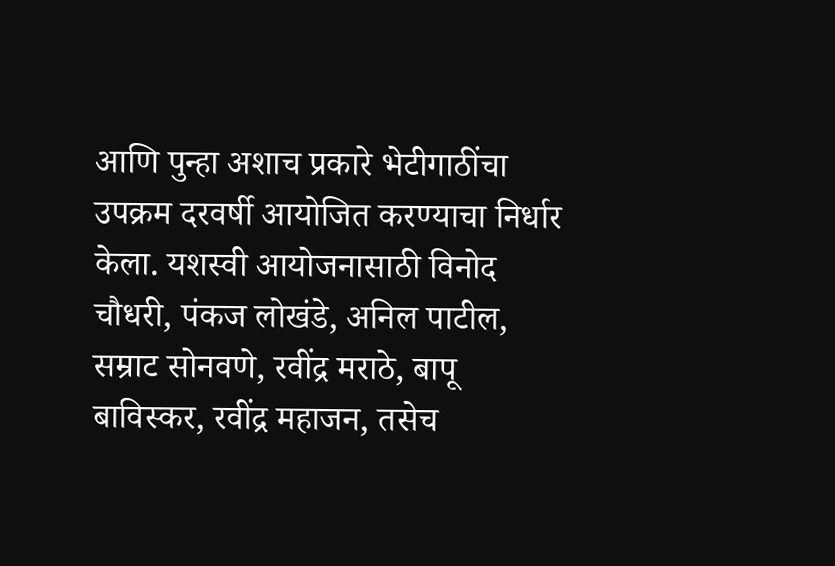आणि पुन्हा अशाच प्रकारे भेटीगाठींचा उपक्रम दरवर्षी आयोजित करण्याचा निर्धार केला. यशस्वी आयोजनासाठी विनोद चौधरी, पंकज लोखंडे, अनिल पाटील, सम्राट सोनवणे, रवींद्र मराठे, बापू बाविस्कर, रवींद्र महाजन, तसेच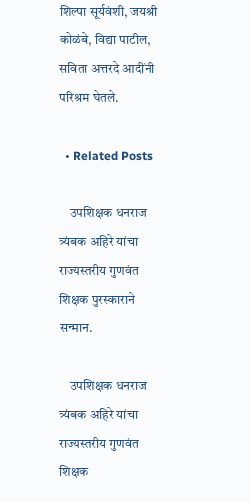शिल्पा सूर्यवंशी, जयश्री कोळंबे, विद्या पाटील, सविता अत्तरदे आदींनी परिश्रम घेतले.

  • Related Posts

    उपशिक्षक धनराज त्र्यंबक अहिरे यांचा राज्यस्तरीय गुणवंत शिक्षक पुरस्काराने सन्मान.

    उपशिक्षक धनराज त्र्यंबक अहिरे यांचा राज्यस्तरीय गुणवंत शिक्षक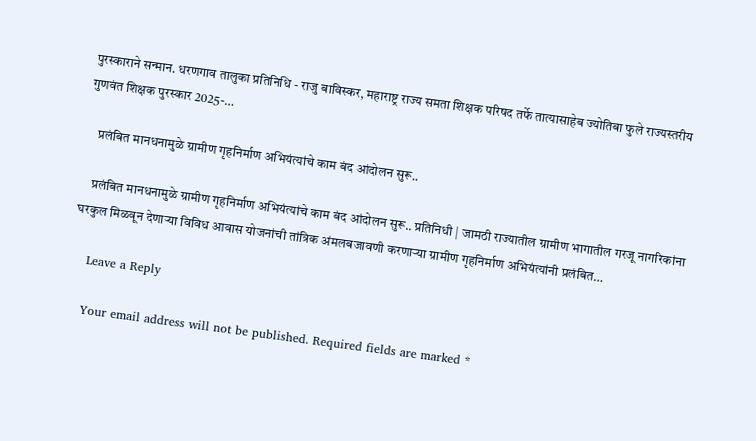पुरस्काराने सन्मान. धरणगाव तालुका प्रतिनिधि - राजु बाविस्कर, महाराष्ट्र राज्य समता शिक्षक परिषद तर्फे तात्यासाहेब ज्योतिबा फुले राज्यस्तरीय गुणवंत शिक्षक पुरस्कार 2025-…

    प्रलंबित मानधनामुळे ग्रामीण गृहनिर्माण अभियंत्यांचे काम बंद आंदोलन सुरू..

    प्रलंबित मानधनामुळे ग्रामीण गृहनिर्माण अभियंत्यांचे काम बंद आंदोलन सुरू.. प्रतिनिधी | जामठी राज्यातील ग्रामीण भागातील गरजू नागरिकांना घरकुल मिळवून देणाऱ्या विविध आवास योजनांची तांत्रिक अंमलबजावणी करणाऱ्या ग्रामीण गृहनिर्माण अभियंत्यांनी प्रलंबित…

    Leave a Reply

    Your email address will not be published. Required fields are marked *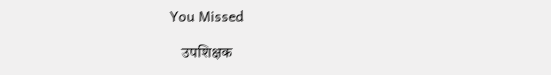You Missed

    उपशिक्षक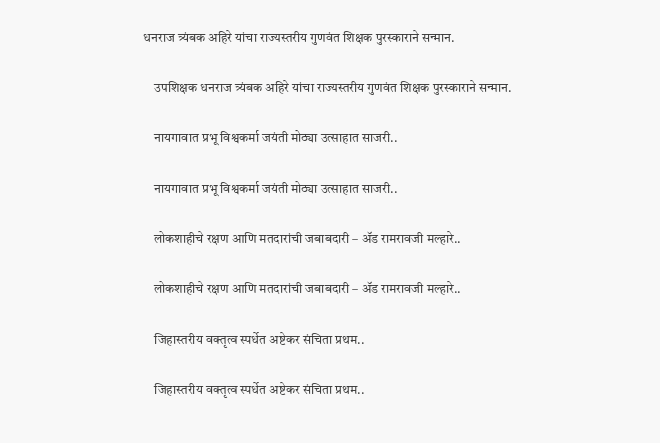धनराज त्र्यंबक अहिरे यांचा राज्यस्तरीय गुणवंत शिक्षक पुरस्काराने सन्मान.

    उपशिक्षक धनराज त्र्यंबक अहिरे यांचा राज्यस्तरीय गुणवंत शिक्षक पुरस्काराने सन्मान.

    नायगावात प्रभू विश्वकर्मा जयंती मोठ्या उत्साहात साजरी..

    नायगावात प्रभू विश्वकर्मा जयंती मोठ्या उत्साहात साजरी..

    लोकशाहीचे रक्षण आणि मतदारांची जबाबदारी – ॲड रामरावजी मल्हारे..

    लोकशाहीचे रक्षण आणि मतदारांची जबाबदारी – ॲड रामरावजी मल्हारे..

    जिहास्तरीय वक्तृत्व स्पर्धेत अष्टेकर संचिता प्रथम..

    जिहास्तरीय वक्तृत्व स्पर्धेत अष्टेकर संचिता प्रथम..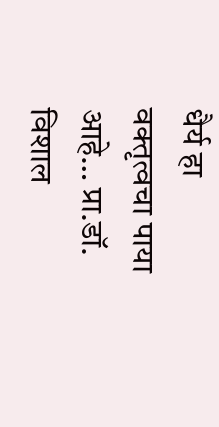धैर्य हा वक्तृत्वचा पाया आहे… प्रा.डॉ. विशाल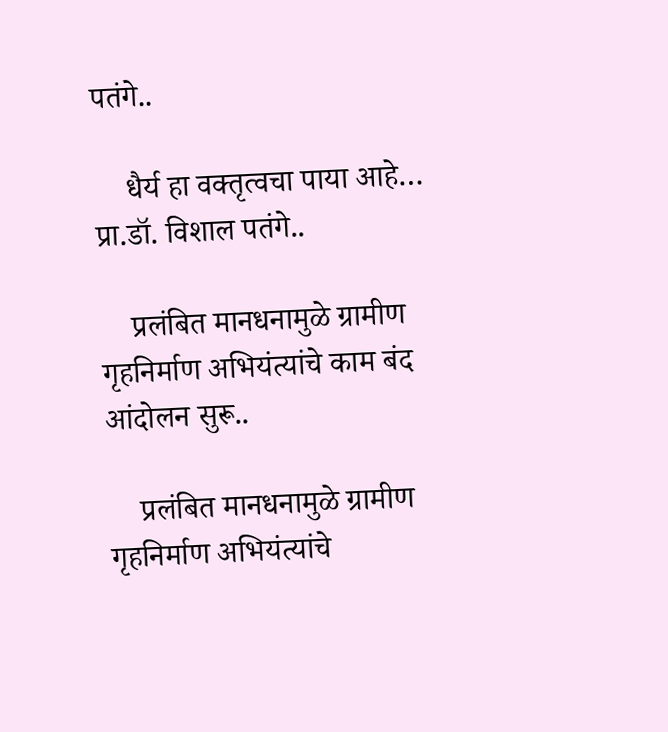पतंगे..

    धैर्य हा वक्तृत्वचा पाया आहे… प्रा.डॉ. विशाल पतंगे..

    प्रलंबित मानधनामुळे ग्रामीण गृहनिर्माण अभियंत्यांचे काम बंद आंदोलन सुरू..

    प्रलंबित मानधनामुळे ग्रामीण गृहनिर्माण अभियंत्यांचे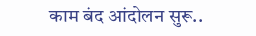काम बंद आंदोलन सुरू..